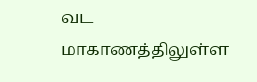வட மாகாணத்திலுள்ள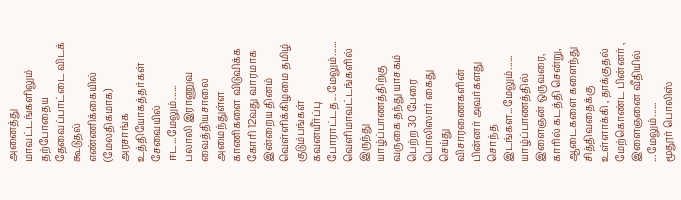அனைத்து மாவட்டங்களிலும் தற்போதைய தேவைப்பாட்டை விடக் கூடுதல் எண்ணிக்கையில் (மேலதிகமாக) அரசாங்க உத்தியோகத்தர்கள் சேவையில் ஈட...மேலும்......
பலாலி இராணுவ வைத்தியசாலை அமைந்துள்ள காணிகளை விடுவிக்க கோரி 12வது வாரமாக இன்றைய தினம் வெள்ளிக்கிழமை தமிழ் குடும்பங்கள் கவனயீர்ப்பு போராட்டத...மேலும்......
வெளிமாவட்டங்களில் இருந்து யாழ்ப்பாணத்திற்கு வருகை தந்து யாசகம் பெற்ற 30 பேரை பொலிஸார் கைது செய்து விசாரணைகளின் பின்னர் அவர்களது சொந்த இடங்கள...மேலும்......
யாழ்ப்பாணத்தில் இளைஞன் ஒருவரை, காரில் கடத்தி சென்று, ஆடைகளை களைந்து சித்திவதைக்கு உள்ளாக்கி , தாக்குதல் மேற்கொண்ட பின்னர் , இளைஞனை வீதியில் ...மேலும்......
மூதூர் பொலிஸ்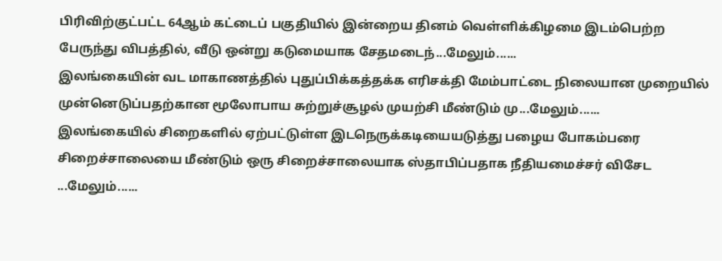பிரிவிற்குட்பட்ட 64ஆம் கட்டைப் பகுதியில் இன்றைய தினம் வெள்ளிக்கிழமை இடம்பெற்ற பேருந்து விபத்தில், வீடு ஒன்று கடுமையாக சேதமடைந்...மேலும்......
இலங்கையின் வட மாகாணத்தில் புதுப்பிக்கத்தக்க எரிசக்தி மேம்பாட்டை நிலையான முறையில் முன்னெடுப்பதற்கான மூலோபாய சுற்றுச்சூழல் முயற்சி மீண்டும் மு...மேலும்......
இலங்கையில் சிறைகளில் ஏற்பட்டுள்ள இடநெருக்கடியையடுத்து பழைய போகம்பரை சிறைச்சாலையை மீண்டும் ஒரு சிறைச்சாலையாக ஸ்தாபிப்பதாக நீதியமைச்சர் விசேட ...மேலும்......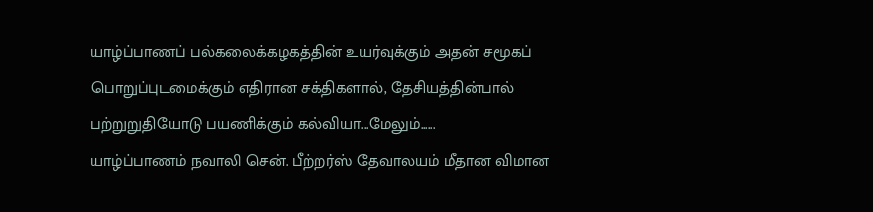யாழ்ப்பாணப் பல்கலைக்கழகத்தின் உயர்வுக்கும் அதன் சமூகப் பொறுப்புடமைக்கும் எதிரான சக்திகளால், தேசியத்தின்பால் பற்றுறுதியோடு பயணிக்கும் கல்வியா...மேலும்......
யாழ்ப்பாணம் நவாலி சென். பீற்றர்ஸ் தேவாலயம் மீதான விமான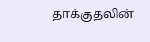தாக்குதலின்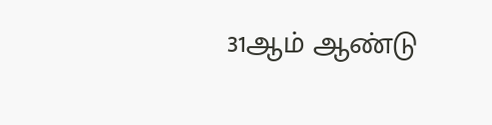31ஆம் ஆண்டு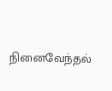நினைவேந்தல்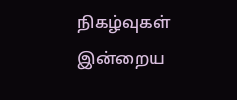நிகழ்வுகள் இன்றைய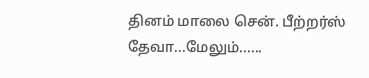தினம் மாலை சென். பீற்றர்ஸ் தேவா...மேலும்......